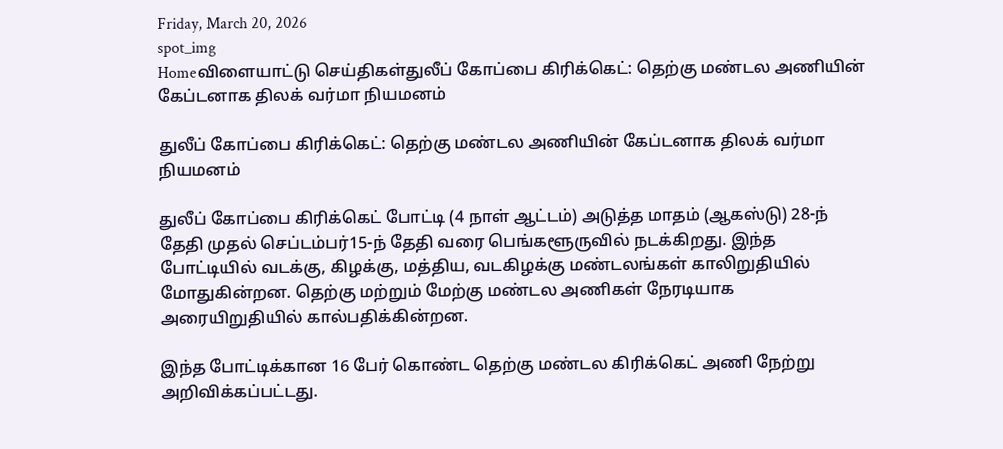Friday, March 20, 2026
spot_img
Homeவிளையாட்டு செய்திகள்துலீப் கோப்பை கிரிக்கெட்: தெற்கு மண்டல அணியின் கேப்டனாக திலக் வர்மா நியமனம்

துலீப் கோப்பை கிரிக்கெட்: தெற்கு மண்டல அணியின் கேப்டனாக திலக் வர்மா நியமனம்

துலீப் கோப்பை கிரிக்கெட் போட்டி (4 நாள் ஆட்டம்) அடுத்த மாதம் (ஆகஸ்டு) 28-ந் தேதி முதல் செப்டம்பர்15-ந் தேதி வரை பெங்களூருவில் நடக்கிறது. இந்த போட்டியில் வடக்கு, கிழக்கு, மத்திய, வடகிழக்கு மண்டலங்கள் காலிறுதியில் மோதுகின்றன. தெற்கு மற்றும் மேற்கு மண்டல அணிகள் நேரடியாக அரையிறுதியில் கால்பதிக்கின்றன.

இந்த போட்டிக்கான 16 பேர் கொண்ட தெற்கு மண்டல கிரிக்கெட் அணி நேற்று அறிவிக்கப்பட்டது.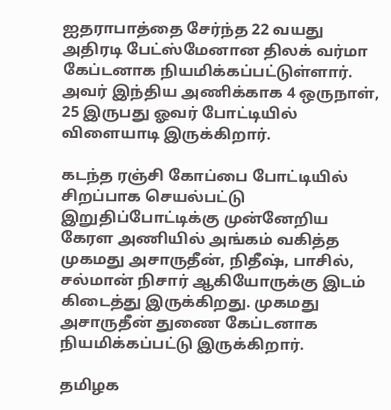ஐதராபாத்தை சேர்ந்த 22 வயது அதிரடி பேட்ஸ்மேனான திலக் வர்மா கேப்டனாக நியமிக்கப்பட்டுள்ளார். அவர் இந்திய அணிக்காக 4 ஒருநாள், 25 இருபது ஓவர் போட்டியில் விளையாடி இருக்கிறார்.

கடந்த ரஞ்சி கோப்பை போட்டியில் சிறப்பாக செயல்பட்டு இறுதிப்போட்டிக்கு முன்னேறிய கேரள அணியில் அங்கம் வகித்த முகமது அசாருதீன், நிதீஷ், பாசில், சல்மான் நிசார் ஆகியோருக்கு இடம் கிடைத்து இருக்கிறது. முகமது அசாருதீன் துணை கேப்டனாக நியமிக்கப்பட்டு இருக்கிறார்.

தமிழக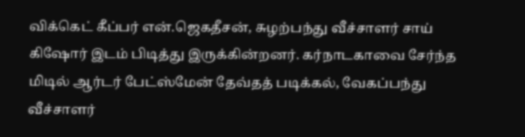விக்கெட் கீப்பர் என்.ஜெகதீசன், சுழற்பந்து வீச்சாளர் சாய் கிஷோர் இடம் பிடித்து இருக்கின்றனர். கர்நாடகாவை சேர்ந்த மிடில் ஆர்டர் பேட்ஸ்மேன் தேவ்தத் படிக்கல், வேகப்பந்து வீச்சாளர்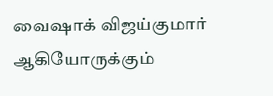வைஷாக் விஜய்குமார் ஆகியோருக்கும்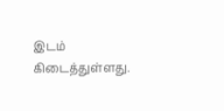இடம் கிடைத்துள்ளது.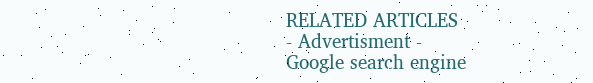RELATED ARTICLES
- Advertisment -
Google search engine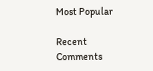Most Popular

Recent Comments